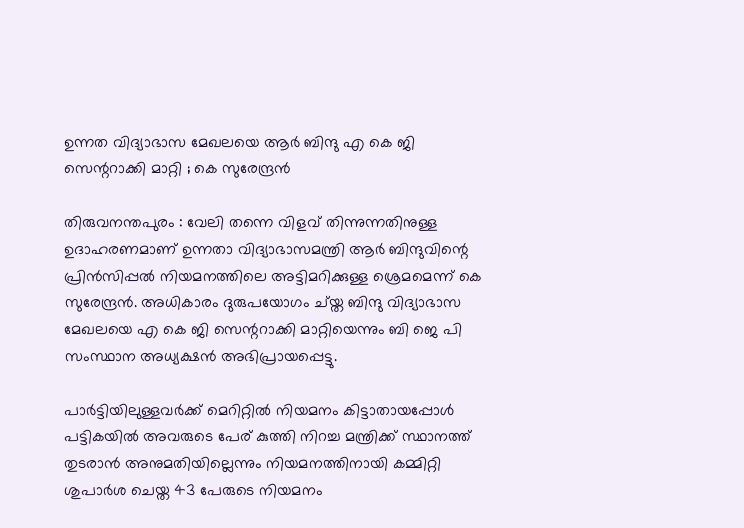ഉന്നത വിദ്യാഭാസ മേഖലയെ ആർ ബിന്ദു എ കെ ജി സെന്ററാക്കി മാറ്റി ; കെ സുരേന്ദ്രൻ

തിരുവനന്തപുരം : വേലി തന്നെ വിളവ് തിന്നുന്നതിനുള്ള ഉദാഹരണമാണ് ഉന്നതാ വിദ്യാഭാസമന്ത്രി ആർ ബിന്ദുവിന്റെ പ്രിൻസിപ്പൽ നിയമനത്തിലെ അട്ടിമറിക്കുള്ള ശ്രെമമെന്ന് കെ സുരേന്ദ്രൻ. അധികാരം ദുരുപയോഗം ച്യ്ത ബിന്ദു വിദ്യാഭാസ മേഖലയെ എ കെ ജി സെന്ററാക്കി മാറ്റിയെന്നും ബി ജെ പി സംസ്ഥാന അധ്യക്ഷൻ അഭിപ്രായപ്പെട്ടു.

പാർട്ടിയിലുള്ളവർക്ക് മെറിറ്റിൽ നിയമനം കിട്ടാതായപ്പോൾ പട്ടികയിൽ അവരുടെ പേര് കുത്തി നിറച്ച മന്ത്രിക്ക് സ്ഥാനത്ത് തുടരാൻ അനുമതിയില്ലെന്നും നിയമനത്തിനായി കമ്മിറ്റി ശുപാർശ ചെയ്ത 43 പേരുടെ നിയമനം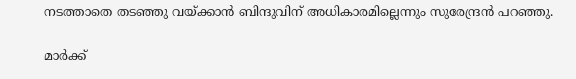നടത്താതെ തടഞ്ഞു വയ്ക്കാൻ ബിന്ദുവിന് അധികാരമില്ലെന്നും സുരേന്ദ്രൻ പറഞ്ഞു.

മാർക്ക്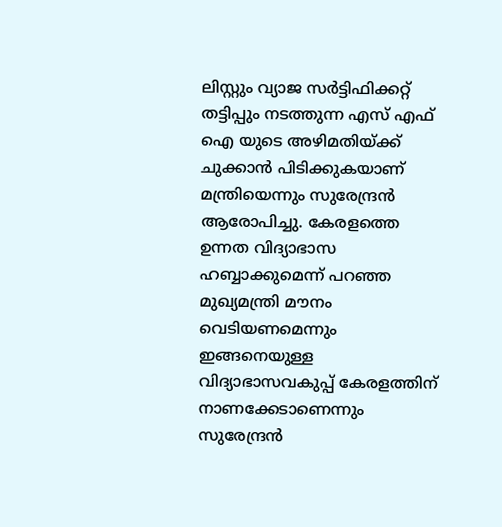ലിസ്റ്റും വ്യാജ സർട്ടിഫിക്കറ്റ് തട്ടിപ്പും നടത്തുന്ന എസ് എഫ് ഐ യുടെ അഴിമതിയ്ക്ക് ചുക്കാൻ പിടിക്കുകയാണ് മന്ത്രിയെന്നും സുരേന്ദ്രൻ ആരോപിച്ചു. കേരളത്തെ ഉന്നത വിദ്യാഭാസ ഹബ്ബാക്കുമെന്ന് പറഞ്ഞ മുഖ്യമന്ത്രി മൗനം വെടിയണമെന്നും ഇങ്ങനെയുള്ള വിദ്യാഭാസവകുപ്പ് കേരളത്തിന് നാണക്കേടാണെന്നും സുരേന്ദ്രൻ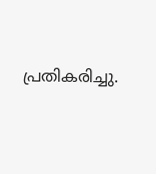പ്രതികരിച്ചു.